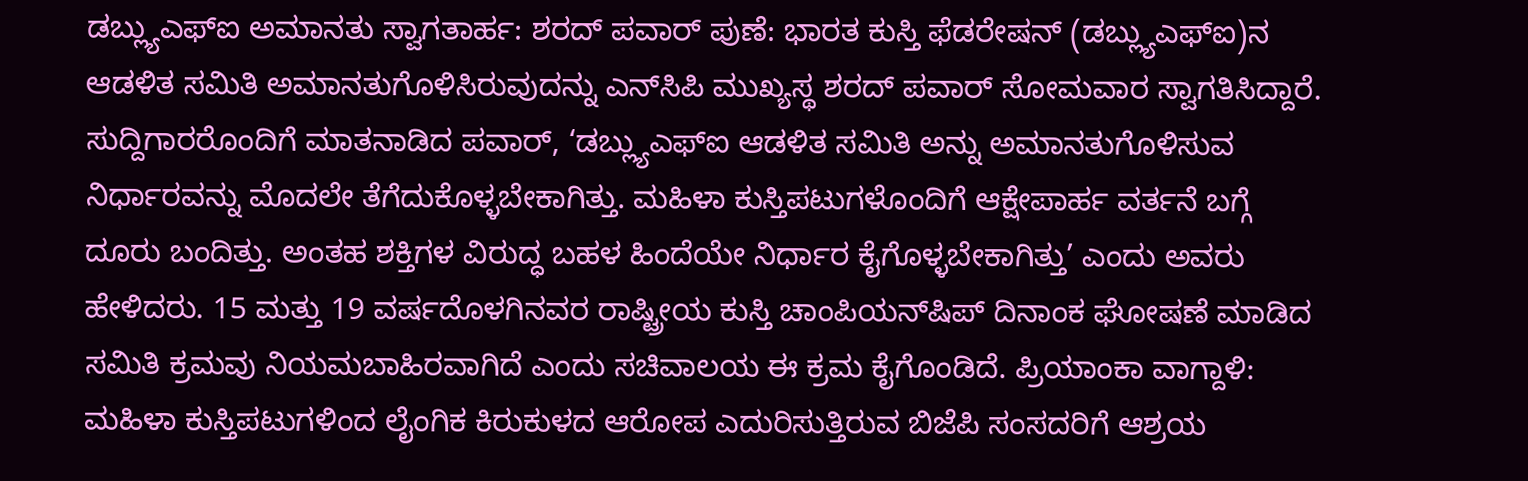ಡಬ್ಲ್ಯುಎಫ್‌ಐ ಅಮಾನತು ಸ್ವಾಗತಾರ್ಹ: ಶರದ್ ಪವಾರ್‌ ಪುಣೆ: ಭಾರತ ಕುಸ್ತಿ ಫೆಡರೇಷನ್‌ (ಡಬ್ಲ್ಯುಎಫ್‌ಐ)ನ ಆಡಳಿತ ಸಮಿತಿ ಅಮಾನತುಗೊಳಿಸಿರುವುದನ್ನು ಎನ್‌ಸಿಪಿ ಮುಖ್ಯಸ್ಥ ಶರದ್ ಪವಾರ್ ಸೋಮವಾರ ಸ್ವಾಗತಿಸಿದ್ದಾರೆ. ಸುದ್ದಿಗಾರರೊಂದಿಗೆ ಮಾತನಾಡಿದ ಪವಾರ್, ‘ಡಬ್ಲ್ಯುಎಫ್ಐ ಆಡಳಿತ ಸಮಿತಿ ಅನ್ನು ಅಮಾನತುಗೊಳಿಸುವ ನಿರ್ಧಾರವನ್ನು ಮೊದಲೇ ತೆಗೆದುಕೊಳ್ಳಬೇಕಾಗಿತ್ತು. ಮಹಿಳಾ ಕುಸ್ತಿಪಟುಗಳೊಂದಿಗೆ ಆಕ್ಷೇಪಾರ್ಹ ವರ್ತನೆ ಬಗ್ಗೆ ದೂರು ಬಂದಿತ್ತು. ಅಂತಹ ಶಕ್ತಿಗಳ ವಿರುದ್ಧ ಬಹಳ ಹಿಂದೆಯೇ ನಿರ್ಧಾರ ಕೈಗೊಳ್ಳಬೇಕಾಗಿತ್ತು’ ಎಂದು ಅವರು ಹೇಳಿದರು. 15 ಮತ್ತು 19 ವರ್ಷದೊಳಗಿನವರ ರಾಷ್ಟ್ರೀಯ ಕುಸ್ತಿ ಚಾಂಪಿಯನ್‌ಷಿಪ್ ದಿನಾಂಕ ಘೋಷಣೆ ಮಾಡಿದ ಸಮಿತಿ ಕ್ರಮವು ನಿಯಮಬಾಹಿರವಾಗಿದೆ ಎಂದು ಸಚಿವಾಲಯ ಈ ಕ್ರಮ ಕೈಗೊಂಡಿದೆ. ಪ್ರಿಯಾಂಕಾ ವಾಗ್ದಾಳಿ: ಮಹಿಳಾ ಕುಸ್ತಿಪಟುಗಳಿಂದ ಲೈಂಗಿಕ ಕಿರುಕುಳದ ಆರೋಪ ಎದುರಿಸುತ್ತಿರುವ ಬಿಜೆಪಿ ಸಂಸದರಿಗೆ ಆಶ್ರಯ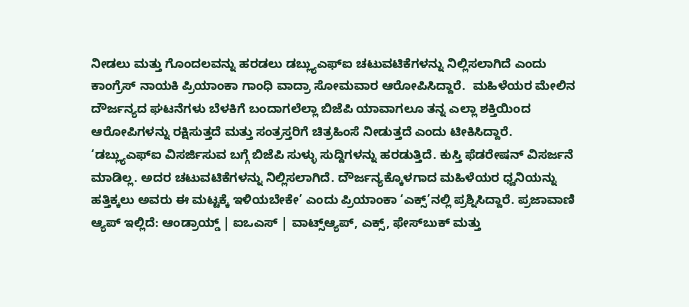ನೀಡಲು ಮತ್ತು ಗೊಂದಲವನ್ನು ಹರಡಲು ಡಬ್ಲ್ಯುಎಫ್ಐ ಚಟುವಟಿಕೆಗಳನ್ನು ನಿಲ್ಲಿಸಲಾಗಿದೆ ಎಂದು ಕಾಂಗ್ರೆಸ್ ನಾಯಕಿ ಪ್ರಿಯಾಂಕಾ ಗಾಂಧಿ ವಾದ್ರಾ ಸೋಮವಾರ ಆರೋಪಿಸಿದ್ದಾರೆ.  ಮಹಿಳೆಯರ ಮೇಲಿನ ದೌರ್ಜನ್ಯದ ಘಟನೆಗಳು ಬೆಳಕಿಗೆ ಬಂದಾಗಲೆಲ್ಲಾ ಬಿಜೆಪಿ ಯಾವಾಗಲೂ ತನ್ನ ಎಲ್ಲಾ ಶಕ್ತಿಯಿಂದ ಆರೋಪಿಗಳನ್ನು ರಕ್ಷಿಸುತ್ತದೆ ಮತ್ತು ಸಂತ್ರಸ್ತರಿಗೆ ಚಿತ್ರಹಿಂಸೆ ನೀಡುತ್ತದೆ ಎಂದು ಟೀಕಿಸಿದ್ದಾರೆ. ‘ಡಬ್ಲ್ಯುಎಫ್‌ಐ ವಿಸರ್ಜಿಸುವ ಬಗ್ಗೆ ಬಿಜೆಪಿ ಸುಳ್ಳು ಸುದ್ದಿಗಳನ್ನು ಹರಡುತ್ತಿದೆ. ಕುಸ್ತಿ ಫೆಡರೇಷನ್‌ ವಿಸರ್ಜನೆ ಮಾಡಿಲ್ಲ. ಅದರ ಚಟುವಟಿಕೆಗಳನ್ನು ನಿಲ್ಲಿಸಲಾಗಿದೆ. ದೌರ್ಜನ್ಯಕ್ಕೊಳಗಾದ ಮಹಿಳೆಯರ ಧ್ವನಿಯನ್ನು ಹತ್ತಿಕ್ಕಲು ಅವರು ಈ ಮಟ್ಟಕ್ಕೆ ಇಳಿಯಬೇಕೇ’ ಎಂದು ಪ್ರಿಯಾಂಕಾ ‘ಎಕ್ಸ್‌’ನಲ್ಲಿ ಪ್ರಶ್ನಿಸಿದ್ದಾರೆ. ಪ್ರಜಾವಾಣಿ ಆ್ಯಪ್ ಇಲ್ಲಿದೆ: ಆಂಡ್ರಾಯ್ಡ್ | ಐಒಎಸ್ | ವಾಟ್ಸ್ಆ್ಯಪ್, ಎಕ್ಸ್, ಫೇಸ್‌ಬುಕ್ ಮತ್ತು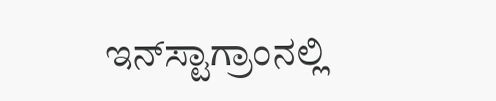ಇನ್‌ಸ್ಟಾಗ್ರಾಂನಲ್ಲಿ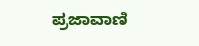ಪ್ರಜಾವಾಣಿ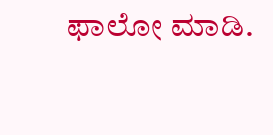ಫಾಲೋ ಮಾಡಿ.